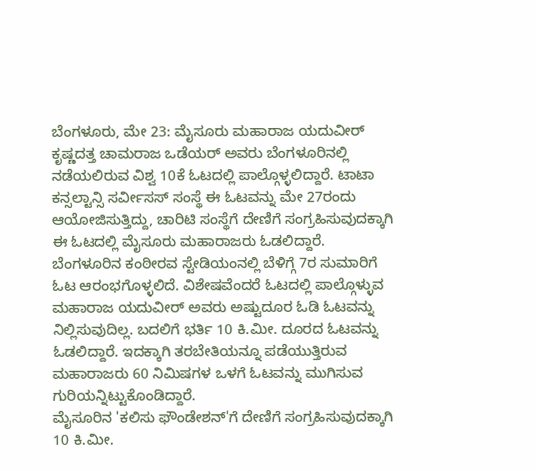ಬೆಂಗಳೂರು, ಮೇ 23: ಮೈಸೂರು ಮಹಾರಾಜ ಯದುವೀರ್ ಕೃಷ್ಣದತ್ತ ಚಾಮರಾಜ ಒಡೆಯರ್ ಅವರು ಬೆಂಗಳೂರಿನಲ್ಲಿ ನಡೆಯಲಿರುವ ವಿಶ್ವ 10ಕೆ ಓಟದಲ್ಲಿ ಪಾಲ್ಗೊಳ್ಳಲಿದ್ದಾರೆ. ಟಾಟಾ ಕನ್ಸಲ್ಟಾನ್ಸಿ ಸರ್ವೀಸಸ್ ಸಂಸ್ಥೆ ಈ ಓಟವನ್ನು ಮೇ 27ರಂದು ಆಯೋಜಿಸುತ್ತಿದ್ದು, ಚಾರಿಟಿ ಸಂಸ್ಥೆಗೆ ದೇಣಿಗೆ ಸಂಗ್ರಹಿಸುವುದಕ್ಕಾಗಿ ಈ ಓಟದಲ್ಲಿ ಮೈಸೂರು ಮಹಾರಾಜರು ಓಡಲಿದ್ದಾರೆ.
ಬೆಂಗಳೂರಿನ ಕಂಠೀರವ ಸ್ಟೇಡಿಯಂನಲ್ಲಿ ಬೆಳಿಗ್ಗೆ 7ರ ಸುಮಾರಿಗೆ ಓಟ ಆರಂಭಗೊಳ್ಳಲಿದೆ. ವಿಶೇಷವೆಂದರೆ ಓಟದಲ್ಲಿ ಪಾಲ್ಗೊಳ್ಳುವ ಮಹಾರಾಜ ಯದುವೀರ್ ಅವರು ಅಷ್ಟುದೂರ ಓಡಿ ಓಟವನ್ನು ನಿಲ್ಲಿಸುವುದಿಲ್ಲ. ಬದಲಿಗೆ ಭರ್ತಿ 10 ಕಿ.ಮೀ. ದೂರದ ಓಟವನ್ನು ಓಡಲಿದ್ದಾರೆ. ಇದಕ್ಕಾಗಿ ತರಬೇತಿಯನ್ನೂ ಪಡೆಯುತ್ತಿರುವ ಮಹಾರಾಜರು 60 ನಿಮಿಷಗಳ ಒಳಗೆ ಓಟವನ್ನು ಮುಗಿಸುವ ಗುರಿಯನ್ನಿಟ್ಟುಕೊಂಡಿದ್ದಾರೆ.
ಮೈಸೂರಿನ 'ಕಲಿಸು ಫೌಂಡೇಶನ್'ಗೆ ದೇಣಿಗೆ ಸಂಗ್ರಹಿಸುವುದಕ್ಕಾಗಿ 10 ಕಿ.ಮೀ.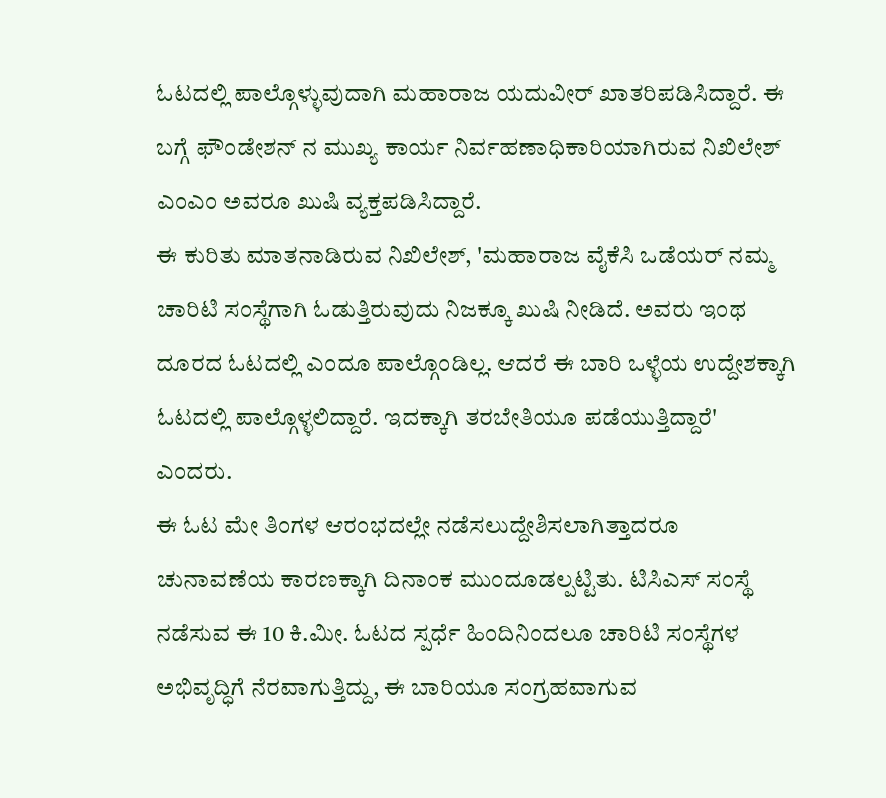ಓಟದಲ್ಲಿ ಪಾಲ್ಗೊಳ್ಳುವುದಾಗಿ ಮಹಾರಾಜ ಯದುವೀರ್ ಖಾತರಿಪಡಿಸಿದ್ದಾರೆ. ಈ ಬಗ್ಗೆ ಫೌಂಡೇಶನ್ ನ ಮುಖ್ಯ ಕಾರ್ಯ ನಿರ್ವಹಣಾಧಿಕಾರಿಯಾಗಿರುವ ನಿಖಿಲೇಶ್ ಎಂಎಂ ಅವರೂ ಖುಷಿ ವ್ಯಕ್ತಪಡಿಸಿದ್ದಾರೆ.
ಈ ಕುರಿತು ಮಾತನಾಡಿರುವ ನಿಖಿಲೇಶ್, 'ಮಹಾರಾಜ ವೈಕೆಸಿ ಒಡೆಯರ್ ನಮ್ಮ ಚಾರಿಟಿ ಸಂಸ್ಥೆಗಾಗಿ ಓಡುತ್ತಿರುವುದು ನಿಜಕ್ಕೂ ಖುಷಿ ನೀಡಿದೆ. ಅವರು ಇಂಥ ದೂರದ ಓಟದಲ್ಲಿ ಎಂದೂ ಪಾಲ್ಗೊಂಡಿಲ್ಲ. ಆದರೆ ಈ ಬಾರಿ ಒಳ್ಳೆಯ ಉದ್ದೇಶಕ್ಕಾಗಿ ಓಟದಲ್ಲಿ ಪಾಲ್ಗೊಳ್ಳಲಿದ್ದಾರೆ. ಇದಕ್ಕಾಗಿ ತರಬೇತಿಯೂ ಪಡೆಯುತ್ತಿದ್ದಾರೆ' ಎಂದರು.
ಈ ಓಟ ಮೇ ತಿಂಗಳ ಆರಂಭದಲ್ಲೇ ನಡೆಸಲುದ್ದೇಶಿಸಲಾಗಿತ್ತಾದರೂ ಚುನಾವಣೆಯ ಕಾರಣಕ್ಕಾಗಿ ದಿನಾಂಕ ಮುಂದೂಡಲ್ಪಟ್ಟಿತು. ಟಿಸಿಎಸ್ ಸಂಸ್ಥೆ ನಡೆಸುವ ಈ 10 ಕಿ.ಮೀ. ಓಟದ ಸ್ಪರ್ಧೆ ಹಿಂದಿನಿಂದಲೂ ಚಾರಿಟಿ ಸಂಸ್ಥೆಗಳ ಅಭಿವೃದ್ಧಿಗೆ ನೆರವಾಗುತ್ತಿದ್ದು, ಈ ಬಾರಿಯೂ ಸಂಗ್ರಹವಾಗುವ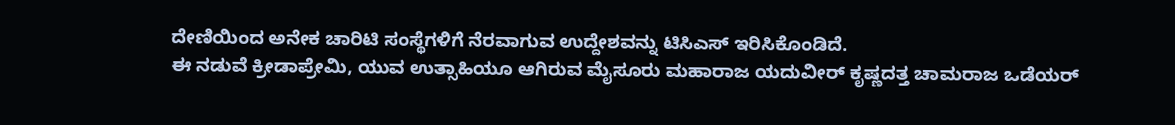ದೇಣಿಯಿಂದ ಅನೇಕ ಚಾರಿಟಿ ಸಂಸ್ಥೆಗಳಿಗೆ ನೆರವಾಗುವ ಉದ್ದೇಶವನ್ನು ಟಿಸಿಎಸ್ ಇರಿಸಿಕೊಂಡಿದೆ.
ಈ ನಡುವೆ ಕ್ರೀಡಾಪ್ರೇಮಿ, ಯುವ ಉತ್ಸಾಹಿಯೂ ಆಗಿರುವ ಮೈಸೂರು ಮಹಾರಾಜ ಯದುವೀರ್ ಕೃಷ್ಣದತ್ತ ಚಾಮರಾಜ ಒಡೆಯರ್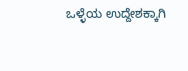ಒಳ್ಳೆಯ ಉದ್ದೇಶಕ್ಕಾಗಿ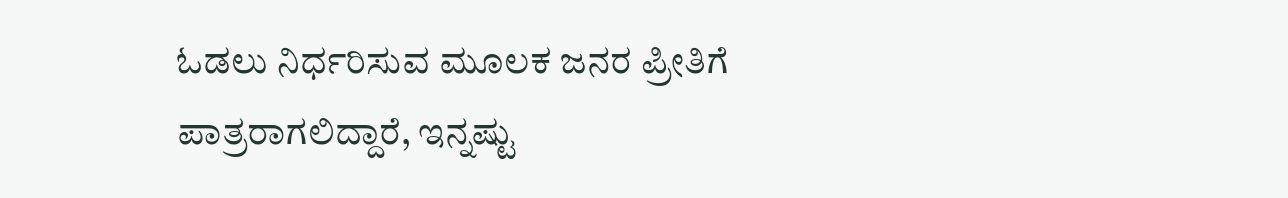ಓಡಲು ನಿರ್ಧರಿಸುವ ಮೂಲಕ ಜನರ ಪ್ರೀತಿಗೆ ಪಾತ್ರರಾಗಲಿದ್ದಾರೆ, ಇನ್ನಷ್ಟು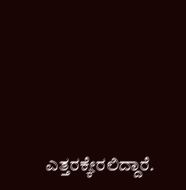ಎತ್ತರಕ್ಕೇರಲಿದ್ದಾರೆ.